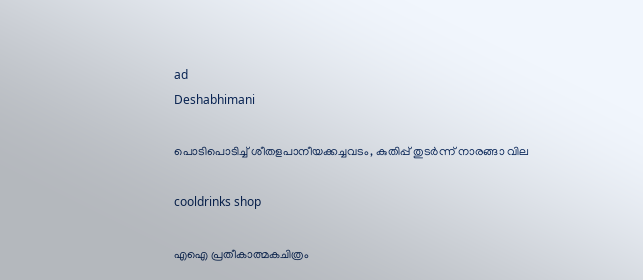ad
Deshabhimani

പൊടിപൊടിച്ച് ശീതളപാനീയക്കച്ചവടം, കുതിപ്പ് തുടര്‍ന്ന് നാരങ്ങാ വില

cooldrinks shop

എഐ പ്രതീകാത്മകചിത്രം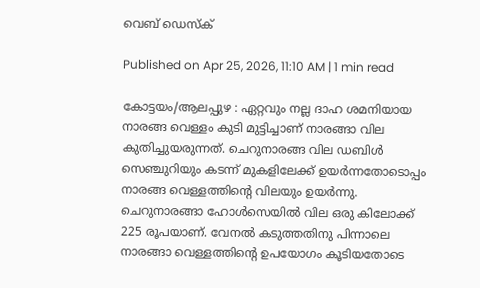വെബ് ഡെസ്ക്

Published on Apr 25, 2026, 11:10 AM | 1 min read

കോട്ടയം/ആലപ്പുഴ : ഏറ്റവും നല്ല ദാഹ ശമനിയായ നാരങ്ങ വെള്ളം കുടി മുട്ടിച്ചാണ് നാരങ്ങാ വില കുതിച്ചുയരുന്നത്. ചെറുനാരങ്ങ വില ഡബിൾ സെഞ്ചുറിയും കടന്ന് മുകളിലേക്ക് ഉയർന്നതോടൊപ്പം നാരങ്ങ വെള്ളത്തിൻ്റെ വിലയും ഉയർന്നു. ചെറുനാരങ്ങാ ഹോൾസെയിൽ വില ഒരു കിലോക്ക് 225 രൂപയാണ്. വേനൽ കടുത്തതിനു പിന്നാലെ നാരങ്ങാ വെള്ളത്തിന്റെ ഉപയോഗം കൂടിയതോടെ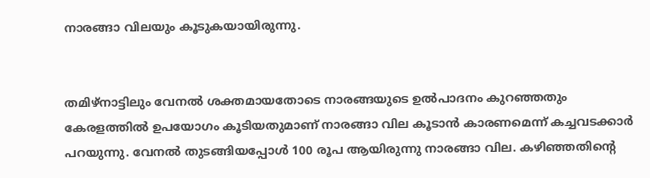നാരങ്ങാ വിലയും കൂടുകയായിരുന്നു.


തമിഴ്നാട്ടിലും വേനൽ ശക്തമായതോടെ നാരങ്ങയുടെ ഉൽപാദനം കുറഞ്ഞതും കേരളത്തിൽ ഉപയോഗം കൂടിയതുമാണ് നാരങ്ങാ വില കൂടാൻ കാരണമെന്ന് കച്ചവടക്കാർ പറയുന്നു. വേനൽ തുടങ്ങിയപ്പോൾ 100 രൂപ ആയിരുന്നു നാരങ്ങാ വില. കഴിഞ്ഞതിന്റെ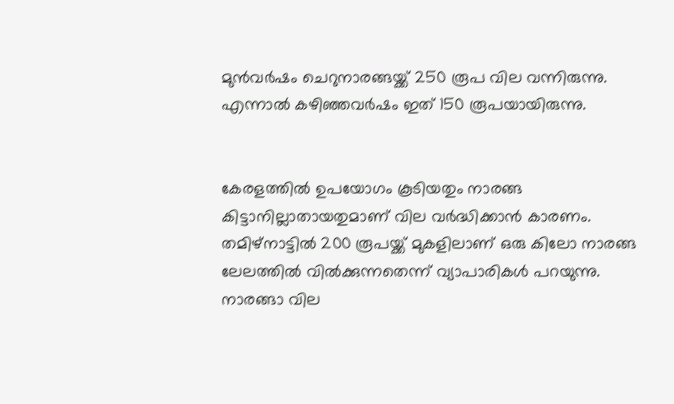മുൻവർഷം ചെറുനാരങ്ങയ്ക്ക് 250 രൂപ വില വന്നിരുന്നു. എന്നാൽ കഴിഞ്ഞവർഷം ഇത് 150 രൂപയായിരുന്നു.


കേരളത്തിൽ ഉപയോഗം കൂടിയതും നാരങ്ങ കിട്ടാനില്ലാതായതുമാണ് വില വർദ്ധിക്കാൻ കാരണം. തമിഴ്നാട്ടിൽ 200 രൂപയ്ക്ക് മുകളിലാണ് ഒരു കിലോ നാരങ്ങ ലേലത്തിൽ വിൽക്കുന്നതെന്ന് വ്യാപാരികൾ പറയുന്നു. നാരങ്ങാ വില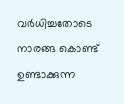വർധിച്ചതോടെ നാരങ്ങ കൊണ്ട് ഉണ്ടാക്കുന്ന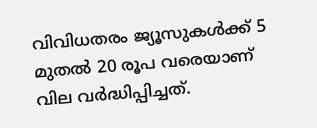വിവിധതരം ജ്യൂസുകൾക്ക് 5 മുതൽ 20 രൂപ വരെയാണ് വില വർദ്ധിപ്പിച്ചത്.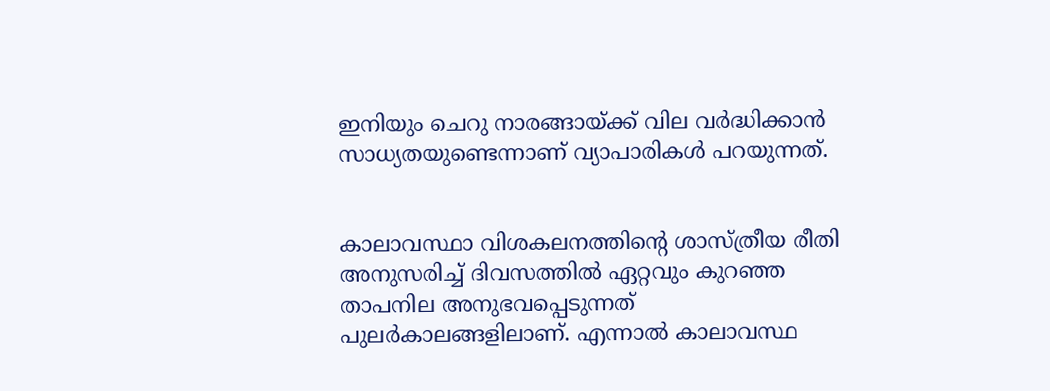ഇനിയും ചെറു നാരങ്ങായ്ക്ക് വില വർദ്ധിക്കാൻ സാധ്യതയുണ്ടെന്നാണ് വ്യാപാരികൾ പറയുന്നത്.


കാലാവസ്ഥാ വിശകലനത്തിന്റെ ശാസ്‌ത്രീയ രീതി അനുസരിച്ച്‌ ദിവസത്തിൽ ഏറ്റവും കുറഞ്ഞ താപനില അനുഭവപ്പെടുന്നത്‌ പുലർകാലങ്ങളിലാണ്‌. എന്നാൽ കാലാവസ്ഥ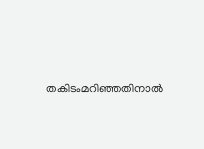തകിടംമറിഞ്ഞതിനാൽ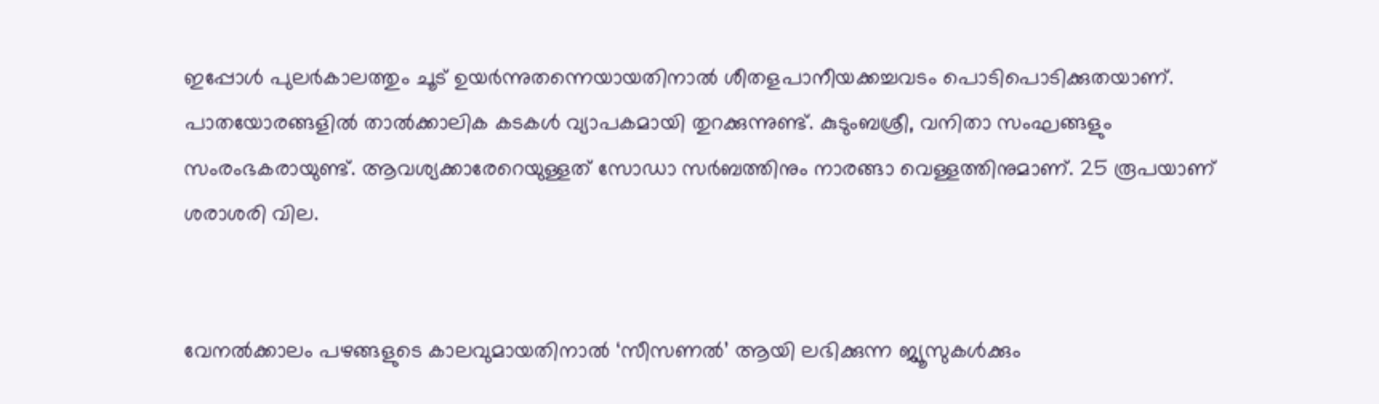ഇപ്പോൾ പുലർകാലത്തും ചൂട്‌ ഉയർന്നുതന്നെയായതിനാൽ ശീതളപാനീയക്കച്ചവടം പൊടിപൊടിക്കുതയാണ്. പാതയോരങ്ങളിൽ താൽക്കാലിക കടകൾ വ്യാപകമായി തുറക്കുന്നുണ്ട്. കുടുംബശ്രീ, വനിതാ സംഘങ്ങളും സംരംഭകരായുണ്ട്‌. ആവശ്യക്കാരേറെയുള്ളത്‌ സോഡാ സർബത്തിനും നാരങ്ങാ വെള്ളത്തിനുമാണ്. 25 രൂപയാണ് ശരാശരി വില.


വേനൽക്കാലം പഴങ്ങളുടെ കാലവുമായതിനാൽ ‘സീസണൽ’ ആയി ലഭിക്കുന്ന ജ്യൂസുകൾക്കും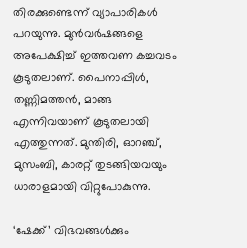തിരക്കുണ്ടെന്ന്‌ വ്യാപാരികൾ പറയുന്നു. മുൻവർഷങ്ങളെ അപേക്ഷിച്ച്‌ ഇത്തവണ കച്ചവടം കൂടുതലാണ്‌. പൈനാപ്പിൾ, തണ്ണിമത്തൻ, മാങ്ങ എന്നിവയാണ്‌ കൂടുതലായി എത്തുന്നത്‌. മുന്തിരി, ഓറഞ്ച്‌, മുസംബി, കാരറ്റ്‌ തുടങ്ങിയവയും ധാരാളമായി വിറ്റുപോകുന്നു.

‘ഷേക്ക്‌’ വിഭവങ്ങൾക്കും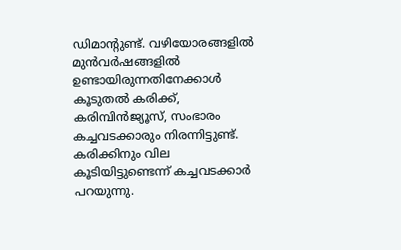ഡിമാന്റുണ്ട്‌. വഴിയോരങ്ങളിൽ മുൻവർഷങ്ങളിൽ ഉണ്ടായിരുന്നതിനേക്കാൾ കൂടുതൽ കരിക്ക്‌, കരിമ്പിൻജ്യൂസ്‌, സംഭാരം കച്ചവടക്കാരും നിരന്നിട്ടുണ്ട്‌. കരിക്കിനും വില കൂടിയിട്ടുണ്ടെന്ന്‌ കച്ചവടക്കാർ പറയുന്നു.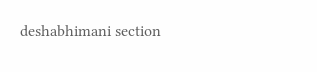deshabhimani section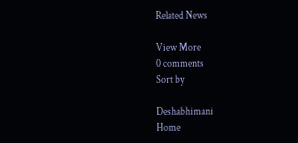Related News

View More
0 comments
Sort by

Deshabhimani
Home